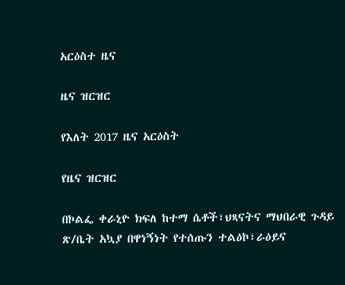አርዕስተ ዜና

ዜና ዝርዝር

የእለት 2017 ዜና አርዕስት

የዜና ዝርዝር

በኮልፌ ቀራኒዮ ክፍለ ከተማ ሴቶች፣ህጻናትና ማህበራዊ ጉዳይ ጽ/ቤት አኳያ በዋነኝነት የተሰጡን ተልዕኮ፣ራዕይና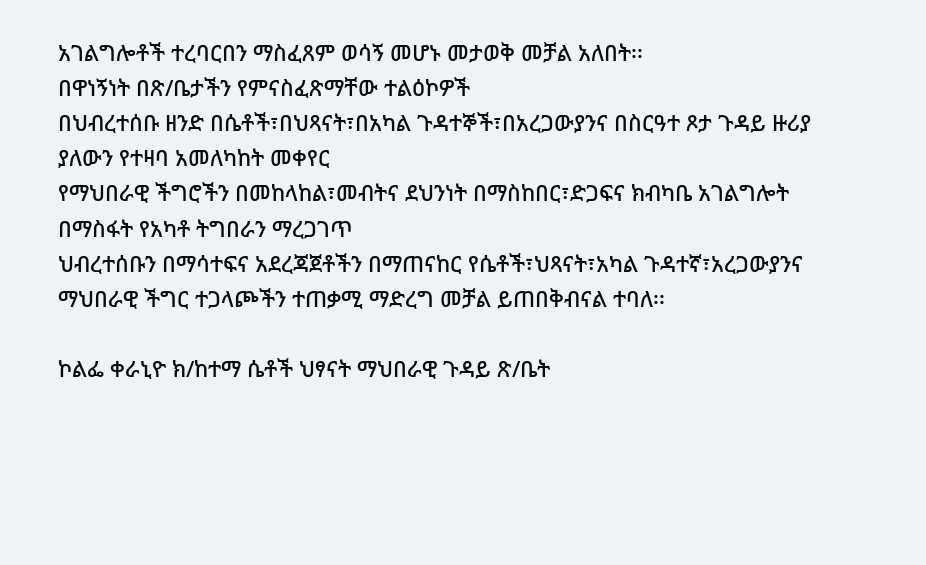አገልግሎቶች ተረባርበን ማስፈጸም ወሳኝ መሆኑ መታወቅ መቻል አለበት፡፡
በዋነኝነት በጽ/ቤታችን የምናስፈጽማቸው ተልዕኮዎች
በህብረተሰቡ ዘንድ በሴቶች፣በህጻናት፣በአካል ጉዳተኞች፣በአረጋውያንና በስርዓተ ጾታ ጉዳይ ዙሪያ ያለውን የተዛባ አመለካከት መቀየር
የማህበራዊ ችግሮችን በመከላከል፣መብትና ደህንነት በማስከበር፣ድጋፍና ክብካቤ አገልግሎት በማስፋት የአካቶ ትግበራን ማረጋገጥ
ህብረተሰቡን በማሳተፍና አደረጃጀቶችን በማጠናከር የሴቶች፣ህጻናት፣አካል ጉዳተኛ፣አረጋውያንና ማህበራዊ ችግር ተጋላጮችን ተጠቃሚ ማድረግ መቻል ይጠበቅብናል ተባለ፡፡

ኮልፌ ቀራኒዮ ክ/ከተማ ሴቶች ህፃናት ማህበራዊ ጉዳይ ጽ/ቤት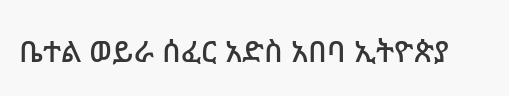ቤተል ወይራ ሰፈር አድስ አበባ ኢትዮጵያ